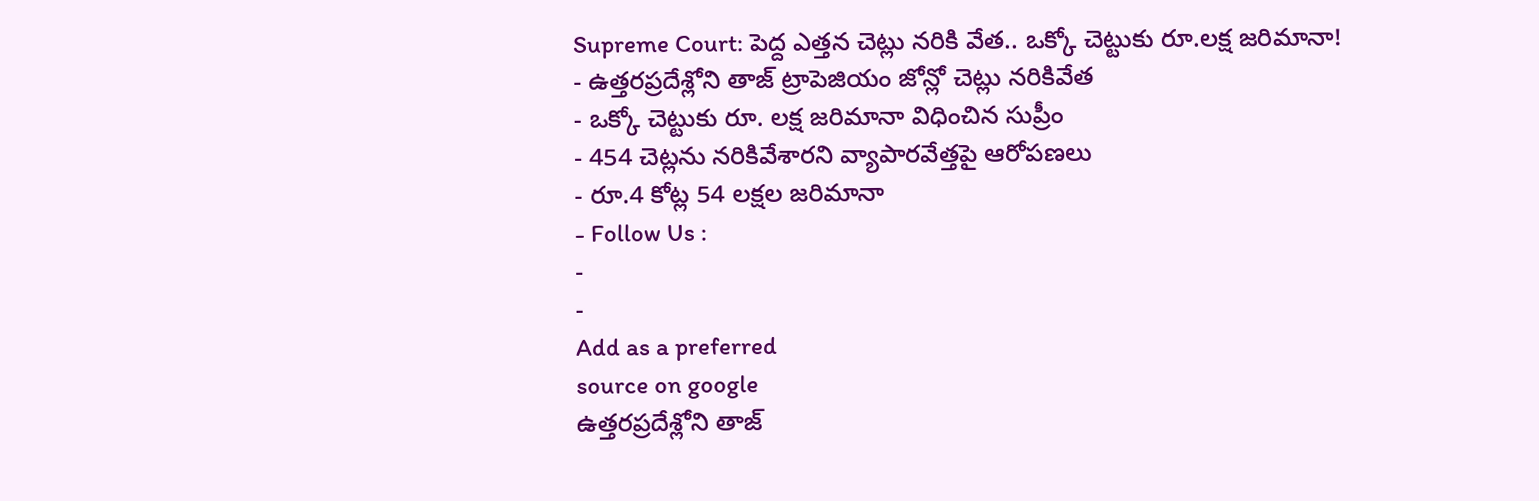Supreme Court: పెద్ద ఎత్తన చెట్లు నరికి వేత.. ఒక్కో చెట్టుకు రూ.లక్ష జరిమానా!
- ఉత్తరప్రదేశ్లోని తాజ్ ట్రాపెజియం జోన్లో చెట్లు నరికివేత
- ఒక్కో చెట్టుకు రూ. లక్ష జరిమానా విధించిన సుప్రీం
- 454 చెట్లను నరికివేశారని వ్యాపారవేత్తపై ఆరోపణలు
- రూ.4 కోట్ల 54 లక్షల జరిమానా
- Follow Us :
-
-
Add as a preferred
source on google
ఉత్తరప్రదేశ్లోని తాజ్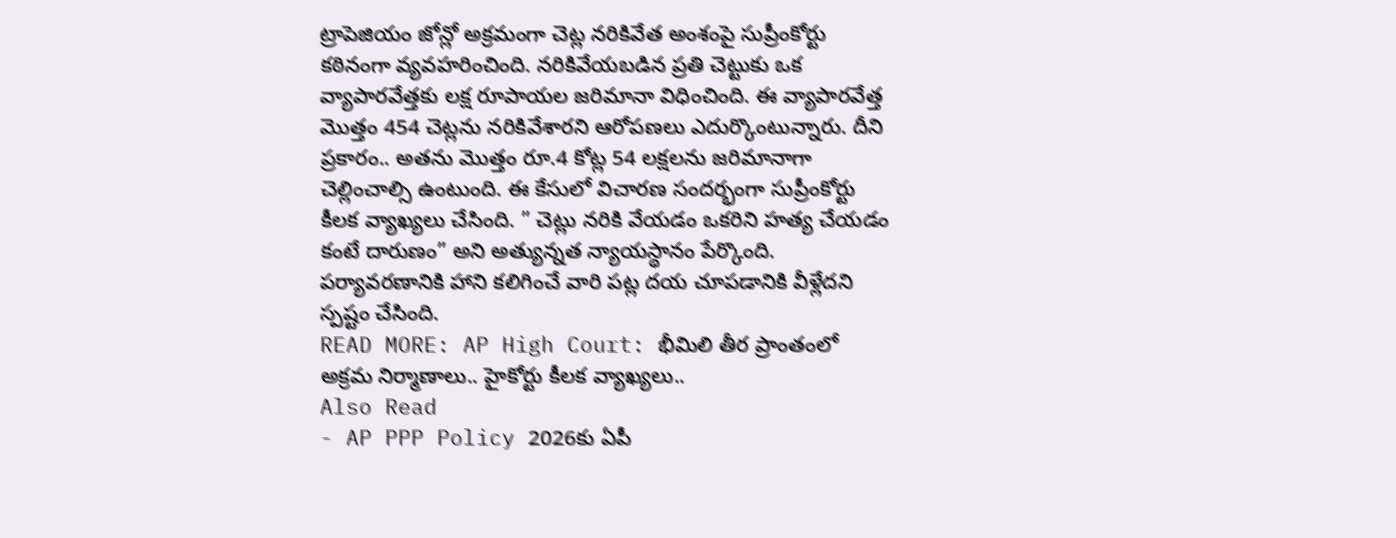ట్రాపెజియం జోన్లో అక్రమంగా చెట్ల నరికివేత అంశంపై సుప్రీంకోర్టు కఠినంగా వ్యవహరించింది. నరికివేయబడిన ప్రతి చెట్టుకు ఒక వ్యాపారవేత్తకు లక్ష రూపాయల జరిమానా విధించింది. ఈ వ్యాపారవేత్త మొత్తం 454 చెట్లను నరికివేశారని ఆరోపణలు ఎదుర్కొంటున్నారు. దీని ప్రకారం.. అతను మొత్తం రూ.4 కోట్ల 54 లక్షలను జరిమానాగా చెల్లించాల్సి ఉంటుంది. ఈ కేసులో విచారణ సందర్భంగా సుప్రీంకోర్టు కీలక వ్యాఖ్యలు చేసింది. ” చెట్లు నరికి వేయడం ఒకరిని హత్య చేయడం కంటే దారుణం” అని అత్యున్నత న్యాయస్థానం పేర్కొంది. పర్యావరణానికి హాని కలిగించే వారి పట్ల దయ చూపడానికి వీళ్లేదని స్పష్టం చేసింది.
READ MORE: AP High Court: భీమిలి తీర ప్రాంతంలో అక్రమ నిర్మాణాలు.. హైకోర్టు కీలక వ్యాఖ్యలు..
Also Read
- AP PPP Policy 2026కు ఏపీ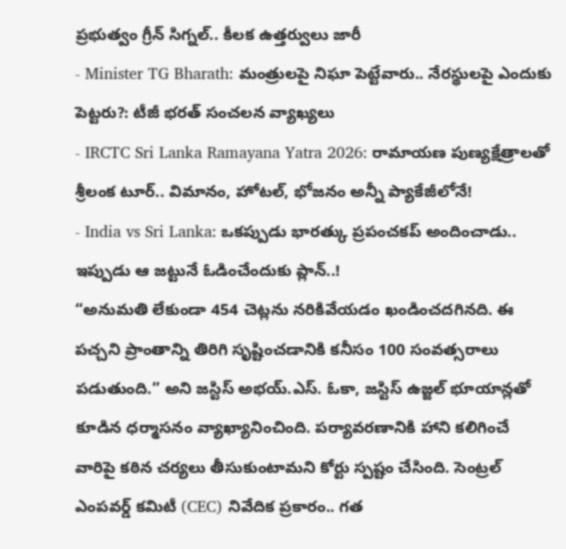ప్రభుత్వం గ్రీన్ సిగ్నల్.. కీలక ఉత్తర్వులు జారీ
- Minister TG Bharath: మంత్రులపై నిఘా పెట్టేవారు.. నేరస్థులపై ఎందుకు పెట్టరు?: టీజీ భరత్ సంచలన వ్యాఖ్యలు
- IRCTC Sri Lanka Ramayana Yatra 2026: రామాయణ పుణ్యక్షేత్రాలతో శ్రీలంక టూర్.. విమానం, హోటల్, భోజనం అన్నీ ప్యాకేజీలోనే!
- India vs Sri Lanka: ఒకప్పుడు భారత్కు ప్రపంచకప్ అందించాడు.. ఇప్పుడు ఆ జట్టునే ఓడించేందుకు ప్లాన్..!
“అనుమతి లేకుండా 454 చెట్లను నరికివేయడం ఖండించదగినది. ఈ పచ్చని ప్రాంతాన్ని తిరిగి సృష్టించడానికి కనీసం 100 సంవత్సరాలు పడుతుంది.” అని జస్టిస్ అభయ్.ఎస్. ఓకా, జస్టిస్ ఉజ్జల్ భూయాన్లతో కూడిన ధర్మాసనం వ్యాఖ్యానించింది. పర్యావరణానికి హాని కలిగించే వారిపై కఠిన చర్యలు తీసుకుంటామని కోర్టు స్పష్టం చేసింది. సెంట్రల్ ఎంపవర్డ్ కమిటీ (CEC) నివేదిక ప్రకారం.. గత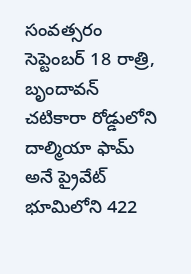సంవత్సరం సెప్టెంబర్ 18 రాత్రి, బృందావన్ చటికారా రోడ్డులోని దాల్మియా ఫామ్ అనే ప్రైవేట్ భూమిలోని 422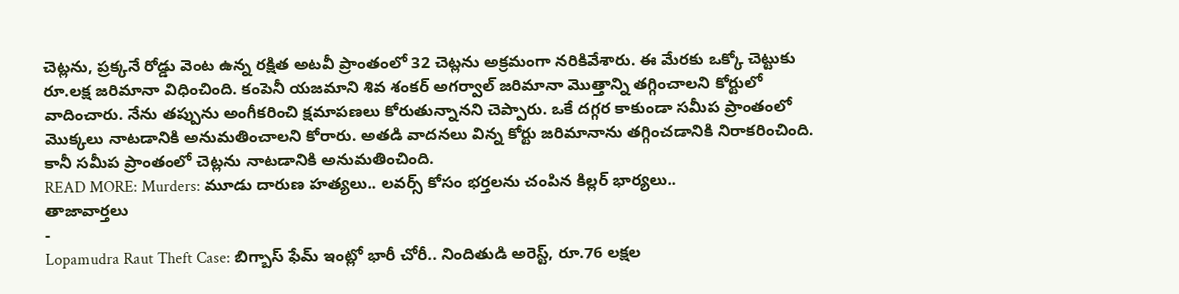చెట్లను, ప్రక్కనే రోడ్డు వెంట ఉన్న రక్షిత అటవీ ప్రాంతంలో 32 చెట్లను అక్రమంగా నరికివేశారు. ఈ మేరకు ఒక్కో చెట్టుకు రూ.లక్ష జరిమానా విధించింది. కంపెనీ యజమాని శివ శంకర్ అగర్వాల్ జరిమానా మొత్తాన్ని తగ్గించాలని కోర్టులో వాదించారు. నేను తప్పును అంగీకరించి క్షమాపణలు కోరుతున్నానని చెప్పారు. ఒకే దగ్గర కాకుండా సమీప ప్రాంతంలో మొక్కలు నాటడానికి అనుమతించాలని కోరారు. అతడి వాదనలు విన్న కోర్టు జరిమానాను తగ్గించడానికి నిరాకరించింది. కానీ సమీప ప్రాంతంలో చెట్లను నాటడానికి అనుమతించింది.
READ MORE: Murders: మూడు దారుణ హత్యలు.. లవర్స్ కోసం భర్తలను చంపిన కిల్లర్ భార్యలు..
తాజావార్తలు
-
Lopamudra Raut Theft Case: బిగ్బాస్ ఫేమ్ ఇంట్లో భారీ చోరీ.. నిందితుడి అరెస్ట్, రూ.76 లక్షల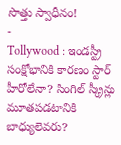సొత్తు స్వాధీనం!
-
Tollywood : ఇండస్ట్రీ సంక్షోభానికి కారణం స్టార్ హీరోలేనా? సింగిల్ స్క్రీన్లు మూతపడటానికి బాధ్యులెవరు?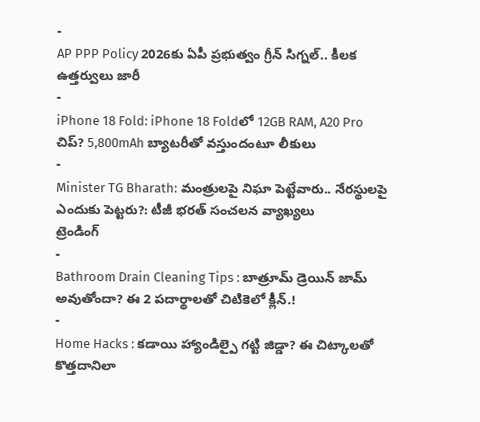-
AP PPP Policy 2026కు ఏపీ ప్రభుత్వం గ్రీన్ సిగ్నల్.. కీలక ఉత్తర్వులు జారీ
-
iPhone 18 Fold: iPhone 18 Foldలో 12GB RAM, A20 Pro చిప్? 5,800mAh బ్యాటరీతో వస్తుందంటూ లీకులు
-
Minister TG Bharath: మంత్రులపై నిఘా పెట్టేవారు.. నేరస్థులపై ఎందుకు పెట్టరు?: టీజీ భరత్ సంచలన వ్యాఖ్యలు
ట్రెండింగ్
-
Bathroom Drain Cleaning Tips : బాత్రూమ్ డ్రెయిన్ జామ్ అవుతోందా? ఈ 2 పదార్థాలతో చిటికెలో క్లీన్.!
-
Home Hacks : కడాయి హ్యాండిల్పై గట్టి జిడ్డా? ఈ చిట్కాలతో కొత్తదానిలా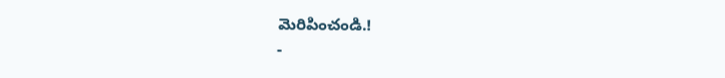మెరిపించండి.!
-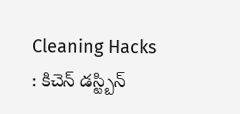Cleaning Hacks : కిచెన్ డస్ట్బిన్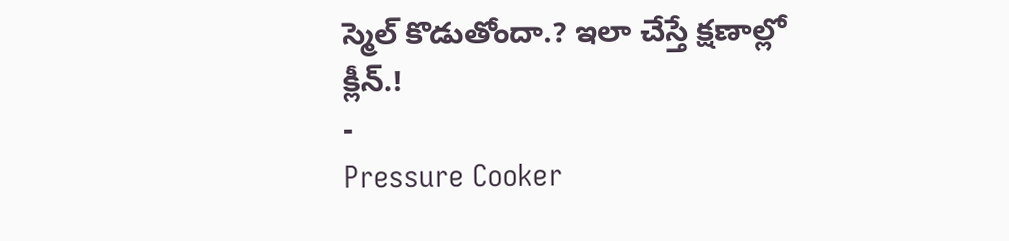స్మెల్ కొడుతోందా.? ఇలా చేస్తే క్షణాల్లో క్లీన్.!
-
Pressure Cooker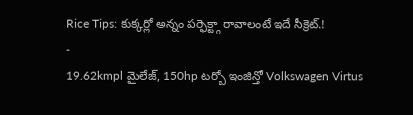Rice Tips: కుక్కర్లో అన్నం పర్ఫెక్ట్గా రావాలంటే ఇదే సీక్రెట్.!
-
19.62kmpl మైలేజ్, 150hp టర్బో ఇంజిన్తో Volkswagen Virtus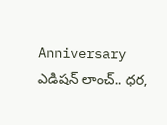Anniversary ఎడిషన్ లాంచ్.. ధర,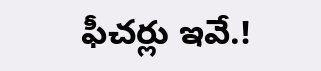ఫీచర్లు ఇవే.!